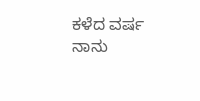ಕಳೆದ ವರ್ಷ ನಾನು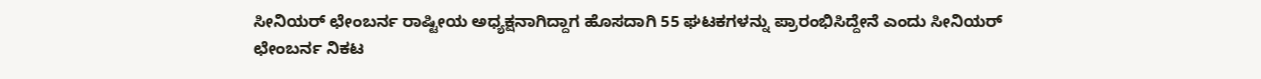ಸೀನಿಯರ್ ಛೇಂಬರ್ನ ರಾಷ್ಟೀಯ ಅಧ್ಯಕ್ಷನಾಗಿದ್ದಾಗ ಹೊಸದಾಗಿ 55 ಘಟಕಗಳನ್ನು ಪ್ರಾರಂಭಿಸಿದ್ದೇನೆ ಎಂದು ಸೀನಿಯರ್ ಛೇಂಬರ್ನ ನಿಕಟ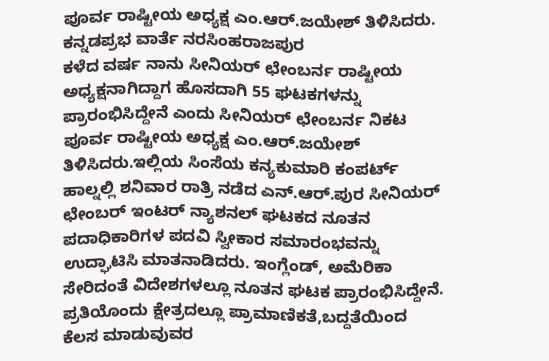ಪೂರ್ವ ರಾಷ್ಟೀಯ ಅಧ್ಯಕ್ಷ ಎಂ.ಆರ್.ಜಯೇಶ್ ತಿಳಿಸಿದರು.
ಕನ್ನಡಪ್ರಭ ವಾರ್ತೆ ನರಸಿಂಹರಾಜಪುರ
ಕಳೆದ ವರ್ಷ ನಾನು ಸೀನಿಯರ್ ಛೇಂಬರ್ನ ರಾಷ್ಟೀಯ ಅಧ್ಯಕ್ಷನಾಗಿದ್ದಾಗ ಹೊಸದಾಗಿ 55 ಘಟಕಗಳನ್ನು ಪ್ರಾರಂಭಿಸಿದ್ದೇನೆ ಎಂದು ಸೀನಿಯರ್ ಛೇಂಬರ್ನ ನಿಕಟ ಪೂರ್ವ ರಾಷ್ಟೀಯ ಅಧ್ಯಕ್ಷ ಎಂ.ಆರ್.ಜಯೇಶ್ ತಿಳಿಸಿದರು.ಇಲ್ಲಿಯ ಸಿಂಸೆಯ ಕನ್ಯಕುಮಾರಿ ಕಂಪರ್ಟ್ ಹಾಲ್ನಲ್ಲಿ ಶನಿವಾರ ರಾತ್ರಿ ನಡೆದ ಎನ್.ಆರ್.ಪುರ ಸೀನಿಯರ್ ಛೇಂಬರ್ ಇಂಟರ್ ನ್ಯಾಶನಲ್ ಘಟಕದ ನೂತನ ಪದಾಧಿಕಾರಿಗಳ ಪದವಿ ಸ್ವೀಕಾರ ಸಮಾರಂಭವನ್ನು ಉದ್ಘಾಟಿಸಿ ಮಾತನಾಡಿದರು. ಇಂಗ್ಲೆಂಡ್, ಅಮೆರಿಕಾ ಸೇರಿದಂತೆ ವಿದೇಶಗಳಲ್ಲೂ ನೂತನ ಘಟಕ ಪ್ರಾರಂಭಿಸಿದ್ದೇನೆ. ಪ್ರತಿಯೊಂದು ಕ್ಷೇತ್ರದಲ್ಲೂ ಪ್ರಾಮಾಣಿಕತೆ,ಬದ್ದತೆಯಿಂದ ಕೆಲಸ ಮಾಡುವುವರ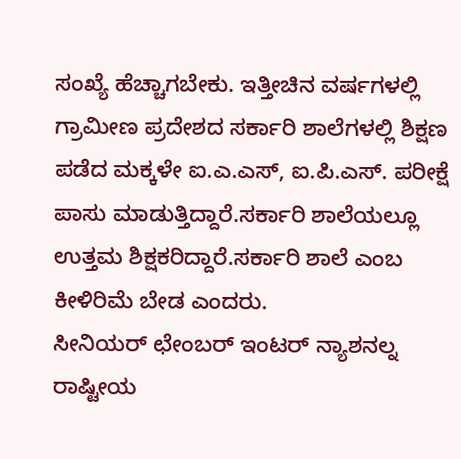ಸಂಖ್ಯೆ ಹೆಚ್ಚಾಗಬೇಕು. ಇತ್ತೀಚಿನ ವರ್ಷಗಳಲ್ಲಿ ಗ್ರಾಮೀಣ ಪ್ರದೇಶದ ಸರ್ಕಾರಿ ಶಾಲೆಗಳಲ್ಲಿ ಶಿಕ್ಷಣ ಪಡೆದ ಮಕ್ಕಳೇ ಐ.ಎ.ಎಸ್, ಐ.ಪಿ.ಎಸ್. ಪರೀಕ್ಷೆ ಪಾಸು ಮಾಡುತ್ತಿದ್ದಾರೆ.ಸರ್ಕಾರಿ ಶಾಲೆಯಲ್ಲೂ ಉತ್ತಮ ಶಿಕ್ಷಕರಿದ್ದಾರೆ.ಸರ್ಕಾರಿ ಶಾಲೆ ಎಂಬ ಕೀಳಿರಿಮೆ ಬೇಡ ಎಂದರು.
ಸೀನಿಯರ್ ಛೇಂಬರ್ ಇಂಟರ್ ನ್ಯಾಶನಲ್ನ ರಾಷ್ಟೀಯ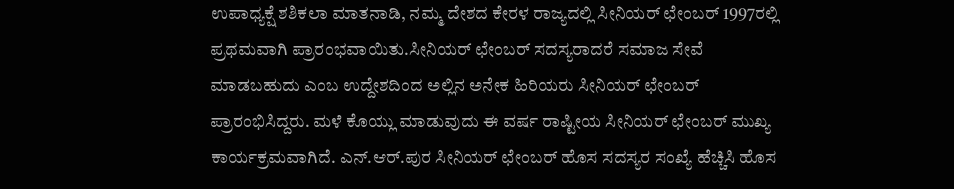ಉಪಾಧ್ಯಕ್ಷೆ ಶಶಿಕಲಾ ಮಾತನಾಡಿ, ನಮ್ಮ ದೇಶದ ಕೇರಳ ರಾಜ್ಯದಲ್ಲಿ ಸೀನಿಯರ್ ಛೇಂಬರ್ 1997ರಲ್ಲಿ ಪ್ರಥಮವಾಗಿ ಪ್ರಾರಂಭವಾಯಿತು.ಸೀನಿಯರ್ ಛೇಂಬರ್ ಸದಸ್ಯರಾದರೆ ಸಮಾಜ ಸೇವೆ ಮಾಡಬಹುದು ಎಂಬ ಉದ್ದೇಶದಿಂದ ಅಲ್ಲಿನ ಅನೇಕ ಹಿರಿಯರು ಸೀನಿಯರ್ ಛೇಂಬರ್ ಪ್ರಾರಂಭಿಸಿದ್ದರು. ಮಳೆ ಕೊಯ್ಲು ಮಾಡುವುದು ಈ ವರ್ಷ ರಾಷ್ಟೀಯ ಸೀನಿಯರ್ ಛೇಂಬರ್ ಮುಖ್ಯ ಕಾರ್ಯಕ್ರಮವಾಗಿದೆ. ಎನ್.ಆರ್.ಪುರ ಸೀನಿಯರ್ ಛೇಂಬರ್ ಹೊಸ ಸದಸ್ಯರ ಸಂಖ್ಯೆ ಹೆಚ್ಚಿಸಿ ಹೊಸ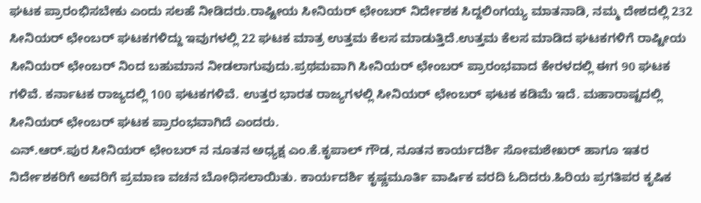ಘಟಕ ಪ್ರಾರಂಭಿಸಬೇಕು ಎಂದು ಸಲಹೆ ನೀಡಿದರು.ರಾಷ್ಟೀಯ ಸೀನಿಯರ್ ಛೇಂಬರ್ ನಿರ್ದೇಶಕ ಸಿದ್ದಲಿಂಗಯ್ಯ ಮಾತನಾಡಿ, ನಮ್ಮ ದೇಶದಲ್ಲಿ 232 ಸೀನಿಯರ್ ಛೇಂಬರ್ ಘಟಕಗಳಿದ್ದು ಇವುಗಳಲ್ಲಿ 22 ಘಟಕ ಮಾತ್ರ ಉತ್ತಮ ಕೆಲಸ ಮಾಡುತ್ತಿದೆ.ಉತ್ತಮ ಕೆಲಸ ಮಾಡಿದ ಘಟಕಗಳಿಗೆ ರಾಷ್ಟೀಯ ಸೀನಿಯರ್ ಛೇಂಬರ್ ನಿಂದ ಬಹುಮಾನ ನೀಡಲಾಗುವುದು.ಪ್ರಥಮವಾಗಿ ಸೀನಿಯರ್ ಛೇಂಬರ್ ಪ್ರಾರಂಭವಾದ ಕೇರಳದಲ್ಲಿ ಈಗ 90 ಘಟಕ ಗಳಿವೆ. ಕರ್ನಾಟಕ ರಾಜ್ಯದಲ್ಲಿ 100 ಘಟಕಗಳಿವೆ. ಉತ್ತರ ಭಾರತ ರಾಜ್ಯಗಳಲ್ಲಿ ಸೀನಿಯರ್ ಛೇಂಬರ್ ಘಟಕ ಕಡಿಮೆ ಇದೆ. ಮಹಾರಾಷ್ಟದಲ್ಲಿ ಸೀನಿಯರ್ ಛೇಂಬರ್ ಘಟಕ ಪ್ರಾರಂಭವಾಗಿದೆ ಎಂದರು.
ಎನ್.ಆರ್.ಪುರ ಸೀನಿಯರ್ ಛೇಂಬರ್ ನ ನೂತನ ಅಧ್ಯಕ್ಷ ಎಂ.ಕೆ.ಕೃಪಾಲ್ ಗೌಡ, ನೂತನ ಕಾರ್ಯದರ್ಶಿ ಸೋಮಶೇಖರ್ ಹಾಗೂ ಇತರ ನಿರ್ದೇಶಕರಿಗೆ ಅವರಿಗೆ ಪ್ರಮಾಣ ವಚನ ಬೋಧಿಸಲಾಯಿತು. ಕಾರ್ಯದರ್ಶಿ ಕೃಷ್ಣಮೂರ್ತಿ ವಾರ್ಷಿಕ ವರದಿ ಓದಿದರು.ಹಿರಿಯ ಪ್ರಗತಿಪರ ಕೃಷಿಕ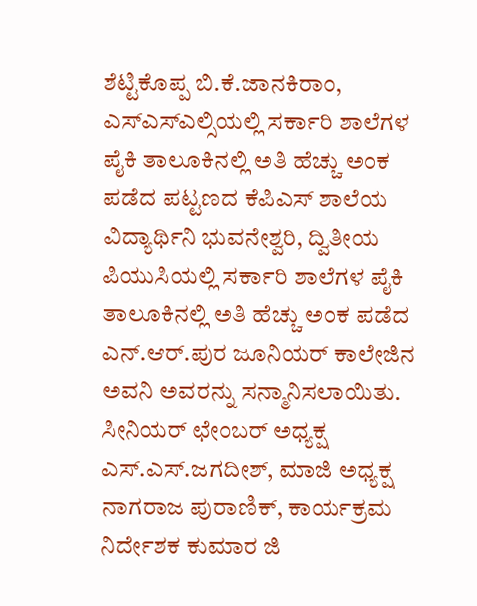ಶೆಟ್ಟಿಕೊಪ್ಪ ಬಿ.ಕೆ.ಜಾನಕಿರಾಂ, ಎಸ್ಎಸ್ಎಲ್ಸಿಯಲ್ಲಿ ಸರ್ಕಾರಿ ಶಾಲೆಗಳ ಪೈಕಿ ತಾಲೂಕಿನಲ್ಲಿ ಅತಿ ಹೆಚ್ಚು ಅಂಕ ಪಡೆದ ಪಟ್ಟಣದ ಕೆಪಿಎಸ್ ಶಾಲೆಯ ವಿದ್ಯಾರ್ಥಿನಿ ಭುವನೇಶ್ವರಿ, ದ್ವಿತೀಯ ಪಿಯುಸಿಯಲ್ಲಿ ಸರ್ಕಾರಿ ಶಾಲೆಗಳ ಪೈಕಿ ತಾಲೂಕಿನಲ್ಲಿ ಅತಿ ಹೆಚ್ಚು ಅಂಕ ಪಡೆದ ಎನ್.ಆರ್.ಪುರ ಜೂನಿಯರ್ ಕಾಲೇಜಿನ ಅವನಿ ಅವರನ್ನು ಸನ್ಮಾನಿಸಲಾಯಿತು.
ಸೀನಿಯರ್ ಛೇಂಬರ್ ಅಧ್ಯಕ್ಷ ಎಸ್.ಎಸ್.ಜಗದೀಶ್, ಮಾಜಿ ಅಧ್ಯಕ್ಷ ನಾಗರಾಜ ಪುರಾಣಿಕ್, ಕಾರ್ಯಕ್ರಮ ನಿರ್ದೇಶಕ ಕುಮಾರ ಜಿ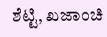ಶೆಟ್ಟಿ, ಖಜಾಂಚಿ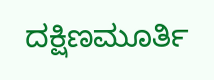ದಕ್ಷಿಣಮೂರ್ತಿ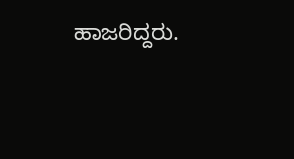ಹಾಜರಿದ್ದರು.